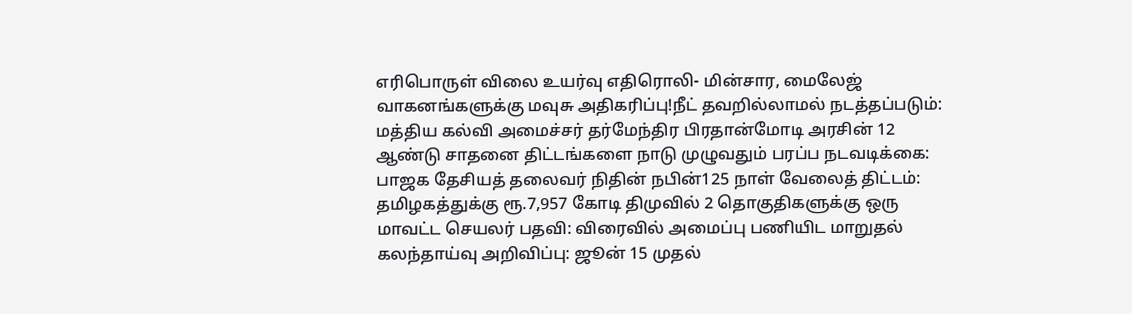எரிபொருள் விலை உயர்வு எதிரொலி- மின்சார, மைலேஜ் வாகனங்களுக்கு மவுசு அதிகரிப்பு!நீட் தவறில்லாமல் நடத்தப்படும்: மத்திய கல்வி அமைச்சர் தர்மேந்திர பிரதான்மோடி அரசின் 12 ஆண்டு சாதனை திட்டங்களை நாடு முழுவதும் பரப்ப நடவடிக்கை: பாஜக தேசியத் தலைவர் நிதின் நபின்125 நாள் வேலைத் திட்டம்: தமிழகத்துக்கு ரூ.7,957 கோடி திமுவில் 2 தொகுதிகளுக்கு ஒரு மாவட்ட செயலர் பதவி: விரைவில் அமைப்பு பணியிட மாறுதல் கலந்தாய்வு அறிவிப்பு: ஜூன் 15 முதல்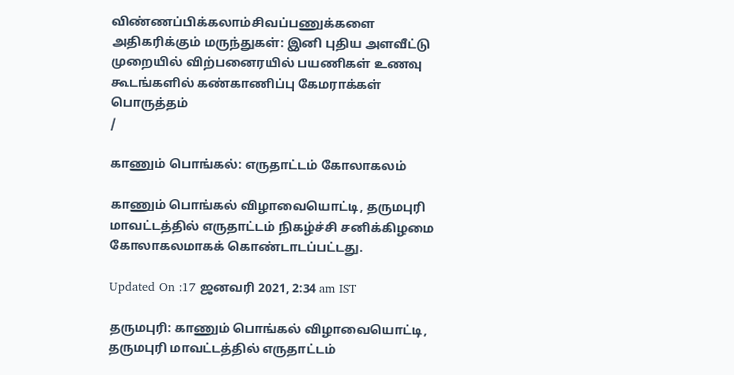விண்ணப்பிக்கலாம்சிவப்பணுக்களை அதிகரிக்கும் மருந்துகள்: இனி புதிய அளவீட்டு முறையில் விற்பனைரயில் பயணிகள் உணவு கூடங்களில் கண்காணிப்பு கேமராக்கள் பொருத்தம்
/

காணும் பொங்கல்: எருதாட்டம் கோலாகலம்

காணும் பொங்கல் விழாவையொட்டி, தருமபுரி மாவட்டத்தில் எருதாட்டம் நிகழ்ச்சி சனிக்கிழமை கோலாகலமாகக் கொண்டாடப்பட்டது.

Updated On :17 ஜனவரி 2021, 2:34 am IST

தருமபுரி: காணும் பொங்கல் விழாவையொட்டி, தருமபுரி மாவட்டத்தில் எருதாட்டம்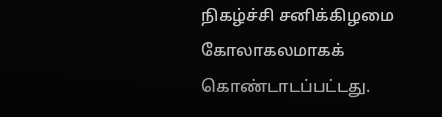நிகழ்ச்சி சனிக்கிழமை கோலாகலமாகக் கொண்டாடப்பட்டது.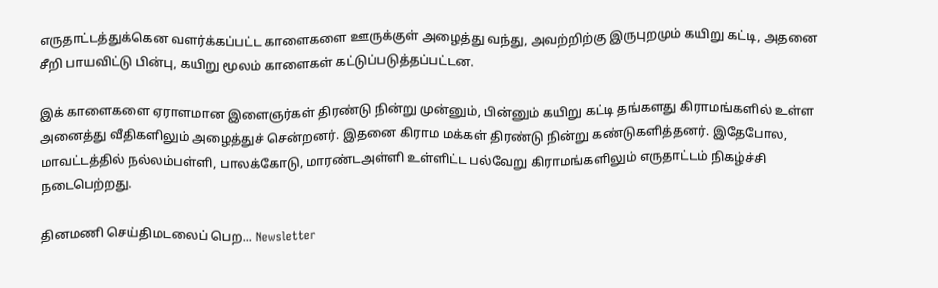எருதாட்டத்துக்கென வளர்க்கப்பட்ட காளைகளை ஊருக்குள் அழைத்து வந்து, அவற்றிற்கு இருபுறமும் கயிறு கட்டி, அதனை சீறி பாயவிட்டு பின்பு, கயிறு மூலம் காளைகள் கட்டுப்படுத்தப்பட்டன.

இக் காளைகளை ஏராளமான இளைஞர்கள் திரண்டு நின்று முன்னும், பின்னும் கயிறு கட்டி தங்களது கிராமங்களில் உள்ள அனைத்து வீதிகளிலும் அழைத்துச் சென்றனர். இதனை கிராம மக்கள் திரண்டு நின்று கண்டுகளித்தனர். இதேபோல, மாவட்டத்தில் நல்லம்பள்ளி, பாலக்கோடு, மாரண்டஅள்ளி உள்ளிட்ட பல்வேறு கிராமங்களிலும் எருதாட்டம் நிகழ்ச்சி நடைபெற்றது.

தினமணி செய்திமடலைப் பெற... Newsletter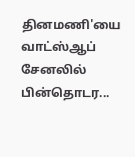தினமணி'யை வாட்ஸ்ஆப் சேனலில் பின்தொடர...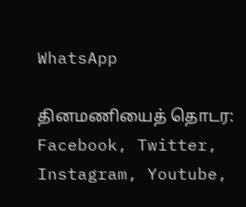WhatsApp

தினமணியைத் தொடர: Facebook, Twitter, Instagram, Youtube,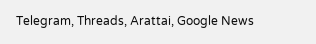Telegram, Threads, Arattai, Google News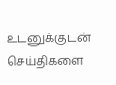உடனுக்குடன் செய்திகளை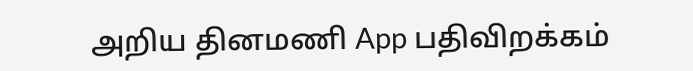அறிய தினமணி App பதிவிறக்கம்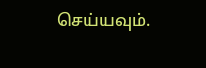செய்யவும்.